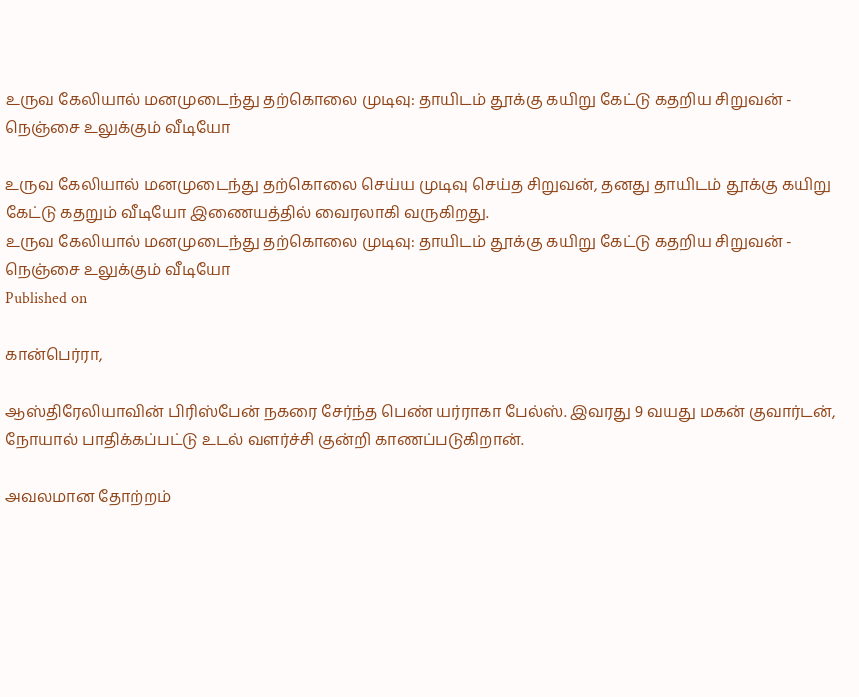உருவ கேலியால் மனமுடைந்து தற்கொலை முடிவு: தாயிடம் தூக்கு கயிறு கேட்டு கதறிய சிறுவன் - நெஞ்சை உலுக்கும் வீடியோ

உருவ கேலியால் மனமுடைந்து தற்கொலை செய்ய முடிவு செய்த சிறுவன், தனது தாயிடம் தூக்கு கயிறு கேட்டு கதறும் வீடியோ இணையத்தில் வைரலாகி வருகிறது.
உருவ கேலியால் மனமுடைந்து தற்கொலை முடிவு: தாயிடம் தூக்கு கயிறு கேட்டு கதறிய சிறுவன் - நெஞ்சை உலுக்கும் வீடியோ
Published on

கான்பெர்ரா,

ஆஸ்திரேலியாவின் பிரிஸ்பேன் நகரை சேர்ந்த பெண் யர்ராகா பேல்ஸ். இவரது 9 வயது மகன் குவார்டன், நோயால் பாதிக்கப்பட்டு உடல் வளர்ச்சி குன்றி காணப்படுகிறான்.

அவலமான தோற்றம்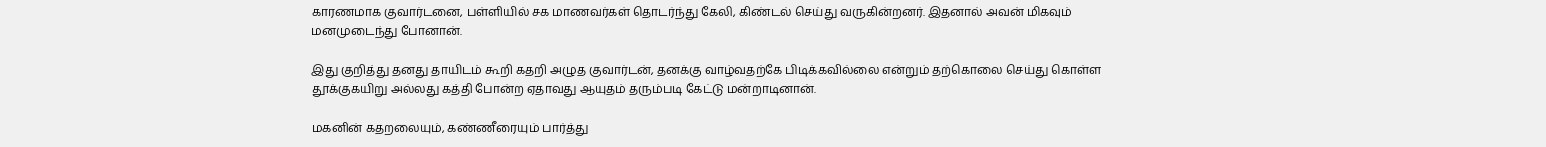காரணமாக குவார்டனை, பள்ளியில் சக மாணவர்கள் தொடர்ந்து கேலி, கிண்டல் செய்து வருகின்றனர். இதனால் அவன் மிகவும் மனமுடைந்து போனான்.

இது குறித்து தனது தாயிடம் கூறி கதறி அழுத குவார்டன், தனக்கு வாழ்வதற்கே பிடிக்கவில்லை என்றும் தற்கொலை செய்து கொள்ள தூக்குகயிறு அல்லது கத்தி போன்ற ஏதாவது ஆயுதம் தரும்படி கேட்டு மன்றாடினான்.

மகனின் கதறலையும், கண்ணீரையும் பார்த்து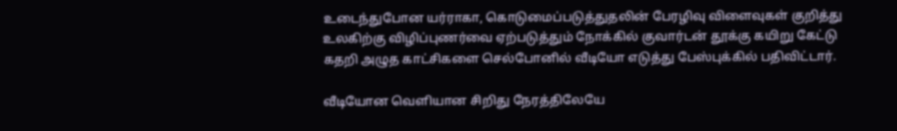உடைந்துபோன யர்ராகா, கொடுமைப்படுத்துதலின் பேரழிவு விளைவுகள் குறித்து உலகிற்கு விழிப்புணர்வை ஏற்படுத்தும் நோக்கில் குவார்டன் தூக்கு கயிறு கேட்டு கதறி அழுத காட்சிகளை செல்போனில் வீடியோ எடுத்து பேஸ்புக்கில் பதிவிட்டார்.

வீடியோன வெளியான சிறிது நேரத்திலேயே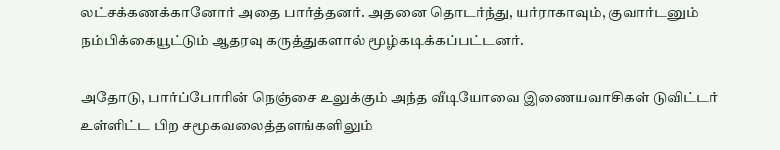லட்சக்கணக்கானோர் அதை பார்த்தனர். அதனை தொடர்ந்து, யர்ராகாவும், குவார்டனும் நம்பிக்கையூட்டும் ஆதரவு கருத்துகளால் மூழ்கடிக்கப்பட்டனர்.

அதோடு, பார்ப்போரின் நெஞ்சை உலுக்கும் அந்த வீடியோவை இணையவாசிகள் டுவிட்டர் உள்ளிட்ட பிற சமூகவலைத்தளங்களிலும்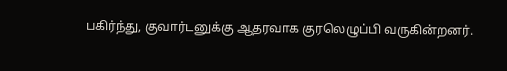பகிர்ந்து, குவார்டனுக்கு ஆதரவாக குரலெழுப்பி வருகின்றனர்.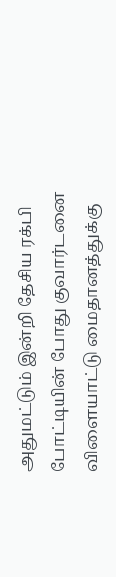அதுமட்டும் இன்றி தேசிய ரக்பி போட்டியின் போது குவார்டனை விளையாட்டு மைதானத்துக்கு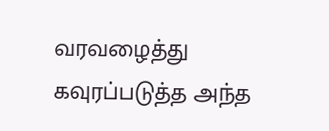வரவழைத்து கவுரப்படுத்த அந்த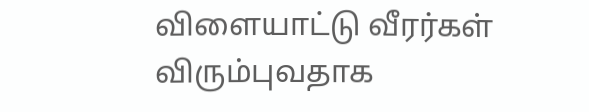விளையாட்டு வீரர்கள் விரும்புவதாக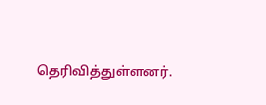தெரிவித்துள்ளனர்.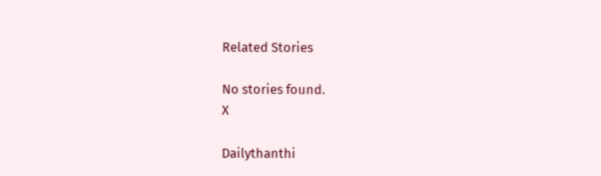Related Stories

No stories found.
X

Dailythanthi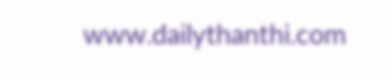www.dailythanthi.com